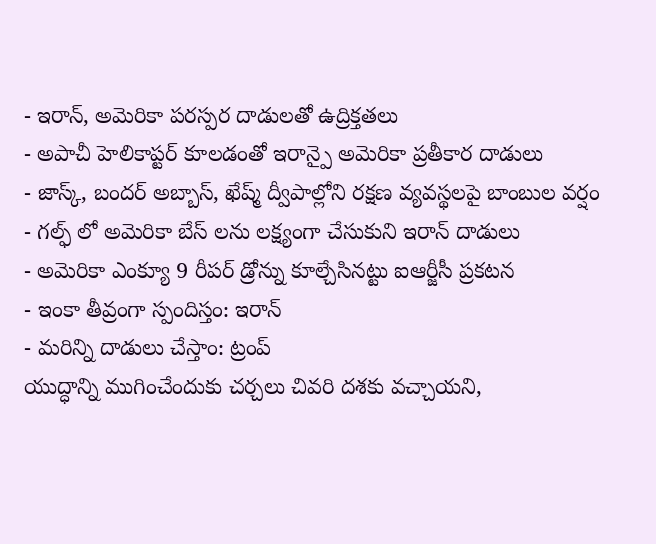- ఇరాన్, అమెరికా పరస్పర దాడులతో ఉద్రిక్తతలు
- అపాచీ హెలికాప్టర్ కూలడంతో ఇరాన్పై అమెరికా ప్రతీకార దాడులు
- జాస్క్, బందర్ అబ్బాస్, ఖేష్మ్ ద్వీపాల్లోని రక్షణ వ్యవస్థలపై బాంబుల వర్షం
- గల్ఫ్ లో అమెరికా బేస్ లను లక్ష్యంగా చేసుకుని ఇరాన్ దాడులు
- అమెరికా ఎంక్యూ 9 రీపర్ డ్రోన్ను కూల్చేసినట్టు ఐఆర్జీసీ ప్రకటన
- ఇంకా తీవ్రంగా స్పందిస్తం: ఇరాన్
- మరిన్ని దాడులు చేస్తాం: ట్రంప్
యుద్ధాన్ని ముగించేందుకు చర్చలు చివరి దశకు వచ్చాయని,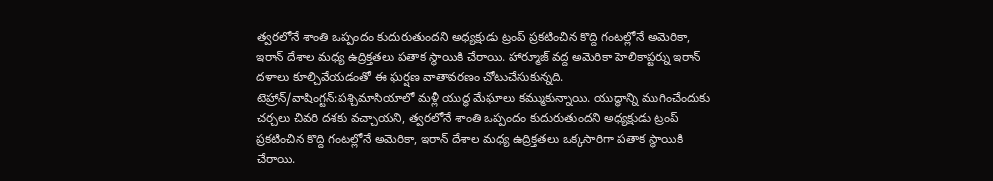త్వరలోనే శాంతి ఒప్పందం కుదురుతుందని అధ్యక్షుడు ట్రంప్ ప్రకటించిన కొద్ది గంటల్లోనే అమెరికా, ఇరాన్ దేశాల మధ్య ఉద్రిక్తతలు పతాక స్థాయికి చేరాయి. హార్మూజ్ వద్ద అమెరికా హెలికాప్టర్ను ఇరాన్ దళాలు కూల్చివేయడంతో ఈ ఘర్షణ వాతావరణం చోటుచేసుకున్నది.
టెహ్రాన్/వాషింగ్టన్:పశ్చిమాసియాలో మళ్లీ యుద్ధ మేఘాలు కమ్ముకున్నాయి. యుద్ధాన్ని ముగించేందుకు చర్చలు చివరి దశకు వచ్చాయని, త్వరలోనే శాంతి ఒప్పందం కుదురుతుందని అధ్యక్షుడు ట్రంప్ ప్రకటించిన కొద్ది గంటల్లోనే అమెరికా, ఇరాన్ దేశాల మధ్య ఉద్రిక్తతలు ఒక్కసారిగా పతాక స్థాయికి చేరాయి.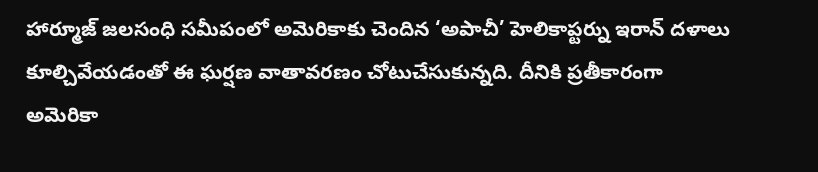హార్మూజ్ జలసంధి సమీపంలో అమెరికాకు చెందిన ‘అపాచీ’ హెలికాప్టర్ను ఇరాన్ దళాలు కూల్చివేయడంతో ఈ ఘర్షణ వాతావరణం చోటుచేసుకున్నది. దీనికి ప్రతీకారంగా అమెరికా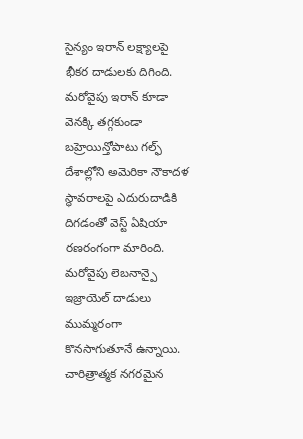సైన్యం ఇరాన్ లక్ష్యాలపై భీకర దాడులకు దిగింది. మరోవైపు ఇరాన్ కూడా వెనక్కి తగ్గకుండా బహ్రెయిన్తోపాటు గల్ఫ్ దేశాల్లోని అమెరికా నౌకాదళ స్థావరాలపై ఎదురుదాడికి దిగడంతో వెస్ట్ ఏషియా రణరంగంగా మారింది.
మరోవైపు లెబనాన్పై ఇజ్రాయెల్ దాడులు ముమ్మరంగా కొనసాగుతూనే ఉన్నాయి. చారిత్రాత్మక నగరమైన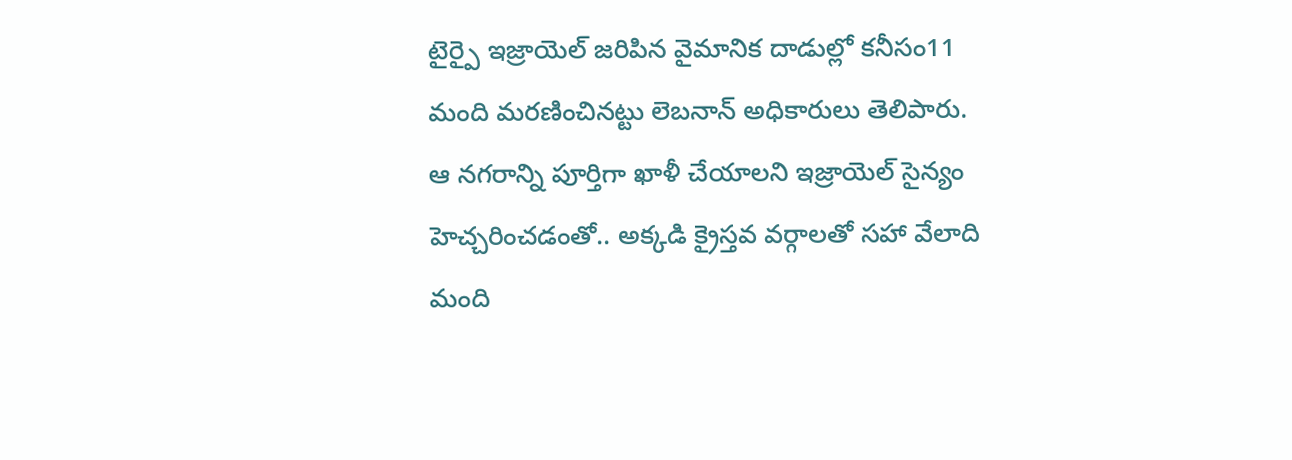టైర్పై ఇజ్రాయెల్ జరిపిన వైమానిక దాడుల్లో కనీసం11 మంది మరణించినట్టు లెబనాన్ అధికారులు తెలిపారు. ఆ నగరాన్ని పూర్తిగా ఖాళీ చేయాలని ఇజ్రాయెల్ సైన్యం హెచ్చరించడంతో.. అక్కడి క్రైస్తవ వర్గాలతో సహా వేలాది మంది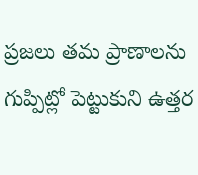ప్రజలు తమ ప్రాణాలను గుప్పిట్లో పెట్టుకుని ఉత్తర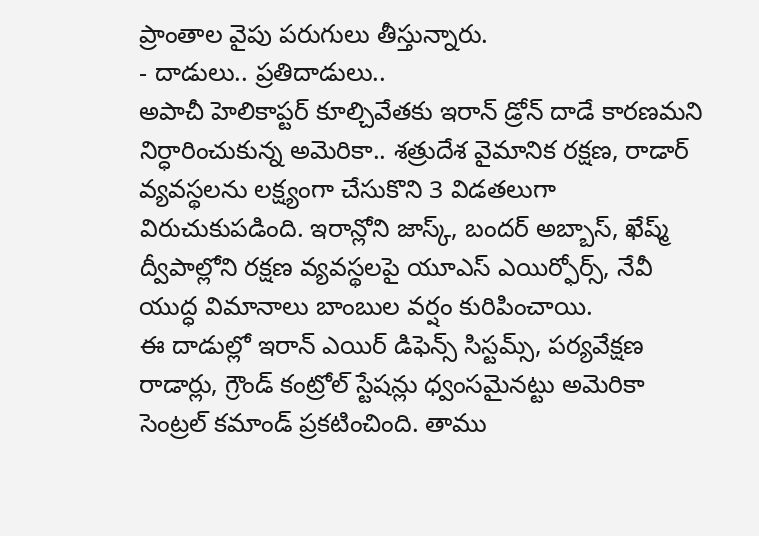ప్రాంతాల వైపు పరుగులు తీస్తున్నారు.
- దాడులు.. ప్రతిదాడులు..
అపాచీ హెలికాప్టర్ కూల్చివేతకు ఇరాన్ డ్రోన్ దాడే కారణమని నిర్ధారించుకున్న అమెరికా.. శత్రుదేశ వైమానిక రక్షణ, రాడార్ వ్యవస్థలను లక్ష్యంగా చేసుకొని 3 విడతలుగా విరుచుకుపడింది. ఇరాన్లోని జాస్క్, బందర్ అబ్బాస్, ఖేష్మ్ ద్వీపాల్లోని రక్షణ వ్యవస్థలపై యూఎస్ ఎయిర్ఫోర్స్, నేవీ యుద్ధ విమానాలు బాంబుల వర్షం కురిపించాయి.
ఈ దాడుల్లో ఇరాన్ ఎయిర్ డిఫెన్స్ సిస్టమ్స్, పర్యవేక్షణ రాడార్లు, గ్రౌండ్ కంట్రోల్ స్టేషన్లు ధ్వంసమైనట్టు అమెరికా సెంట్రల్ కమాండ్ ప్రకటించింది. తాము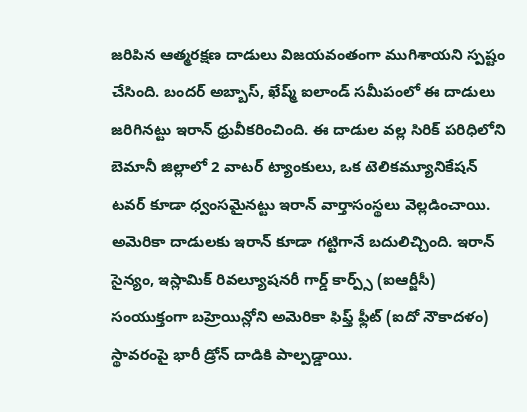జరిపిన ఆత్మరక్షణ దాడులు విజయవంతంగా ముగిశాయని స్పష్టం చేసింది. బందర్ అబ్బాస్, ఖేష్మ్ ఐలాండ్ సమీపంలో ఈ దాడులు జరిగినట్టు ఇరాన్ ధ్రువీకరించింది. ఈ దాడుల వల్ల సిరిక్ పరిధిలోని బెమానీ జిల్లాలో 2 వాటర్ ట్యాంకులు, ఒక టెలికమ్యూనికేషన్ టవర్ కూడా ధ్వంసమైనట్టు ఇరాన్ వార్తాసంస్థలు వెల్లడించాయి.
అమెరికా దాడులకు ఇరాన్ కూడా గట్టిగానే బదులిచ్చింది. ఇరాన్ సైన్యం, ఇస్లామిక్ రివల్యూషనరీ గార్డ్ కార్ప్స్ (ఐఆర్జీసీ) సంయుక్తంగా బహ్రెయిన్లోని అమెరికా ఫిఫ్త్ ఫ్లీట్ (ఐదో నౌకాదళం) స్థావరంపై భారీ డ్రోన్ దాడికి పాల్పడ్డాయి.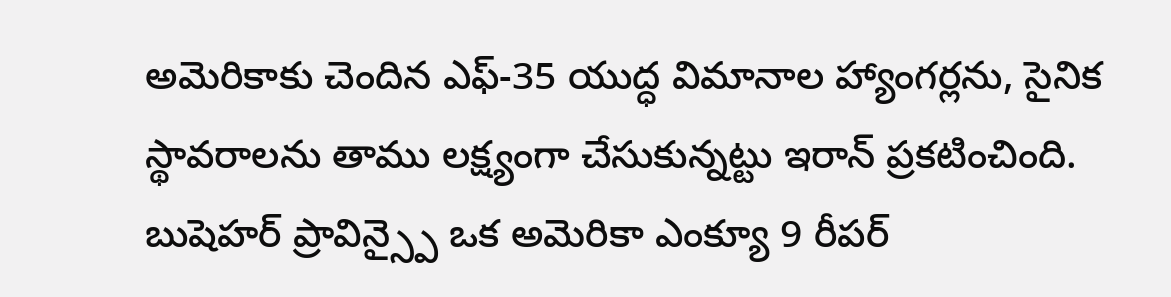అమెరికాకు చెందిన ఎఫ్-35 యుద్ధ విమానాల హ్యాంగర్లను, సైనిక స్థావరాలను తాము లక్ష్యంగా చేసుకున్నట్టు ఇరాన్ ప్రకటించింది. బుషెహర్ ప్రావిన్స్పై ఒక అమెరికా ఎంక్యూ 9 రీపర్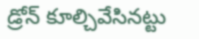డ్రోన్ కూల్చివేసినట్టు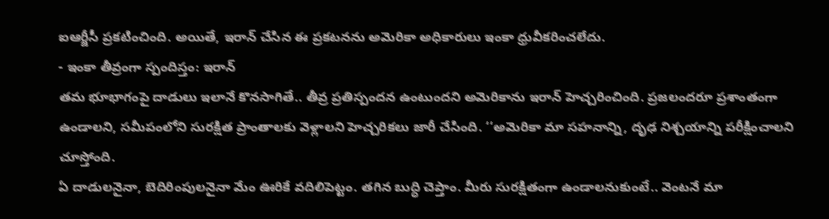ఐఆర్జీసీ ప్రకటించింది. అయితే, ఇరాన్ చేసిన ఈ ప్రకటనను అమెరికా అధికారులు ఇంకా ధ్రువీకరించలేదు.
- ఇంకా తీవ్రంగా స్పందిస్తం: ఇరాన్
తమ భూభాగంపై దాడులు ఇలానే కొనసాగితే.. తీవ్ర ప్రతిస్పందన ఉంటుందని అమెరికాను ఇరాన్ హెచ్చరించింది. ప్రజలందరూ ప్రశాంతంగా ఉండాలని, సమీపంలోని సురక్షిత ప్రాంతాలకు వెళ్లాలని హెచ్చరికలు జారీ చేసింది. ‘‘అమెరికా మా సహనాన్ని, దృఢ నిశ్చయాన్ని పరీక్షించాలని చూస్తోంది.
ఏ దాడులనైనా, బెదిరింపులనైనా మేం ఊరికే వదిలిపెట్టం. తగిన బుద్ధి చెప్తాం. మీరు సురక్షితంగా ఉండాలనుకుంటే.. వెంటనే మా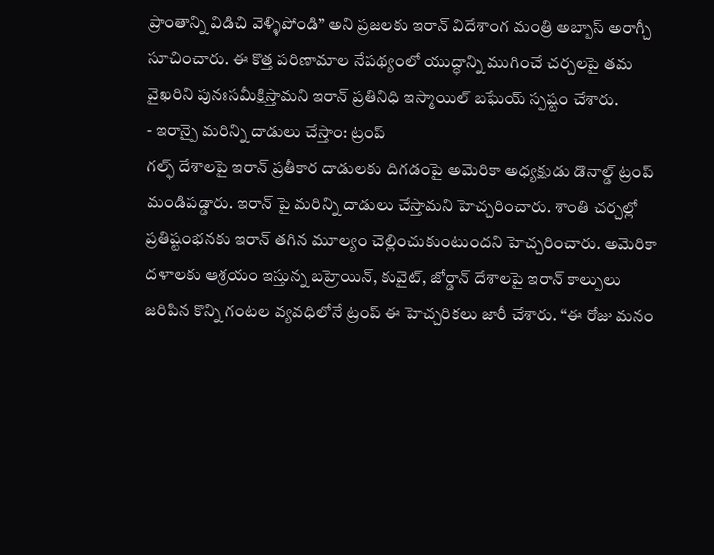ప్రాంతాన్ని విడిచి వెళ్ళిపోండి” అని ప్రజలకు ఇరాన్ విదేశాంగ మంత్రి అబ్బాస్ అరాగ్చీ సూచించారు. ఈ కొత్త పరిణామాల నేపథ్యంలో యుద్ధాన్ని ముగించే చర్చలపై తమ వైఖరిని పునఃసమీక్షిస్తామని ఇరాన్ ప్రతినిధి ఇస్మాయిల్ బఘేయ్ స్పష్టం చేశారు.
- ఇరాన్పై మరిన్ని దాడులు చేస్తాం: ట్రంప్
గల్ఫ్ దేశాలపై ఇరాన్ ప్రతీకార దాడులకు దిగడంపై అమెరికా అధ్యక్షుడు డొనాల్డ్ ట్రంప్ మండిపడ్డారు. ఇరాన్ పై మరిన్ని దాడులు చేస్తామని హెచ్చరించారు. శాంతి చర్చల్లో ప్రతిష్టంభనకు ఇరాన్ తగిన మూల్యం చెల్లించుకుంటుందని హెచ్చరించారు. అమెరికా దళాలకు ఆశ్రయం ఇస్తున్న బహ్రెయిన్, కువైట్, జోర్డాన్ దేశాలపై ఇరాన్ కాల్పులు జరిపిన కొన్ని గంటల వ్యవధిలోనే ట్రంప్ ఈ హెచ్చరికలు జారీ చేశారు. ‘‘ఈ రోజు మనం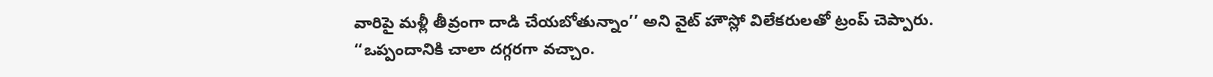వారిపై మళ్లీ తీవ్రంగా దాడి చేయబోతున్నాం’’ అని వైట్ హౌస్లో విలేకరులతో ట్రంప్ చెప్పారు.
‘‘ఒప్పందానికి చాలా దగ్గరగా వచ్చాం.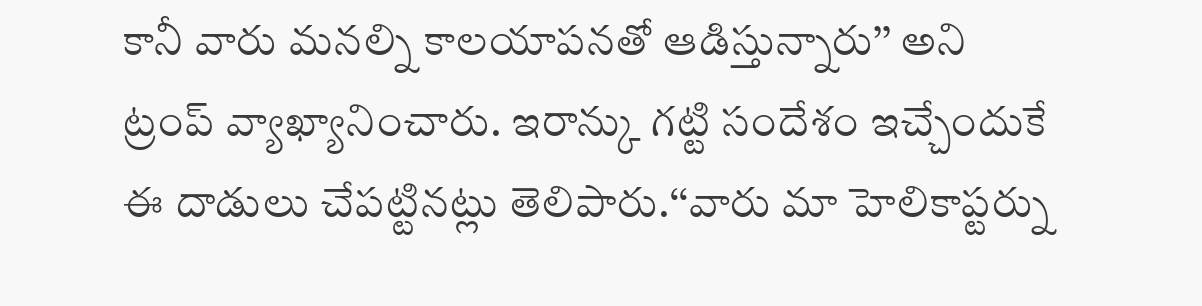కానీ వారు మనల్ని కాలయాపనతో ఆడిస్తున్నారు’’ అని ట్రంప్ వ్యాఖ్యానించారు. ఇరాన్కు గట్టి సందేశం ఇచ్చేందుకే ఈ దాడులు చేపట్టినట్లు తెలిపారు.‘‘వారు మా హెలికాప్టర్ను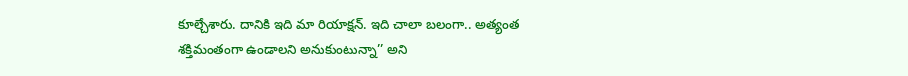కూల్చేశారు. దానికి ఇది మా రియాక్షన్. ఇది చాలా బలంగా.. అత్యంత శక్తిమంతంగా ఉండాలని అనుకుంటున్నా’’ అని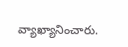వ్యాఖ్యానించారు.